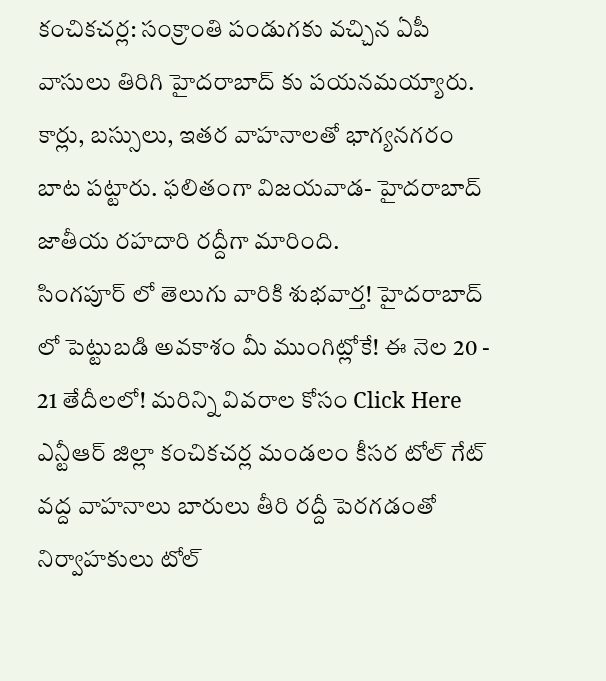కంచికచర్ల: సంక్రాంతి పండుగకు వచ్చిన ఏపీ వాసులు తిరిగి హైదరాబాద్ కు పయనమయ్యారు. కార్లు, బస్సులు, ఇతర వాహనాలతో భాగ్యనగరం బాట పట్టారు. ఫలితంగా విజయవాడ- హైదరాబాద్ జాతీయ రహదారి రద్దీగా మారింది.
సింగపూర్ లో తెలుగు వారికి శుభవార్త! హైదరాబాద్ లో పెట్టుబడి అవకాశం మీ ముంగిట్లోకే! ఈ నెల 20 - 21 తేదీలలో! మరిన్ని వివరాల కోసం Click Here
ఎన్టీఆర్ జిల్లా కంచికచర్ల మండలం కీసర టోల్ గేట్ వద్ద వాహనాలు బారులు తీరి రద్దీ పెరగడంతో నిర్వాహకులు టోల్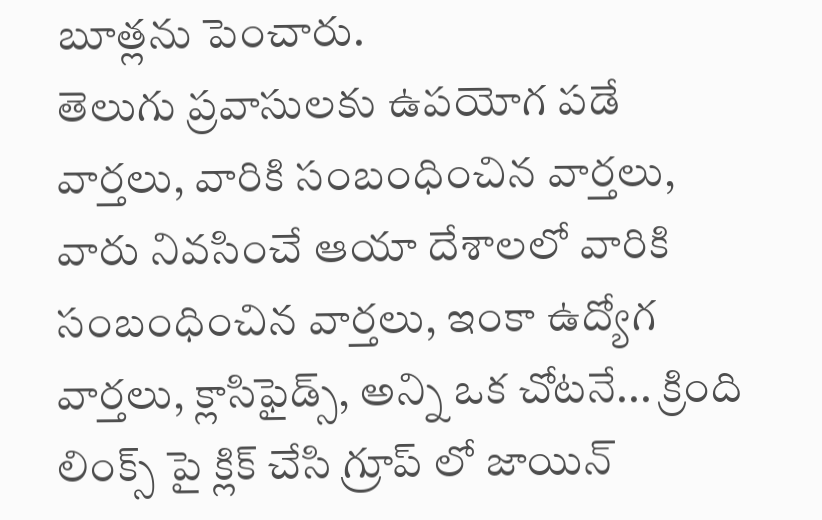బూత్లను పెంచారు.
తెలుగు ప్రవాసులకు ఉపయోగ పడే వార్తలు, వారికి సంబంధించిన వార్తలు, వారు నివసించే ఆయా దేశాలలో వారికి సంబంధించిన వార్తలు, ఇంకా ఉద్యోగ వార్తలు, క్లాసిఫైడ్స్, అన్ని ఒక చోటనే... క్రింది లింక్స్ పై క్లిక్ చేసి గ్రూప్ లో జాయిన్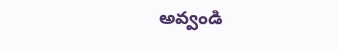అవ్వండి